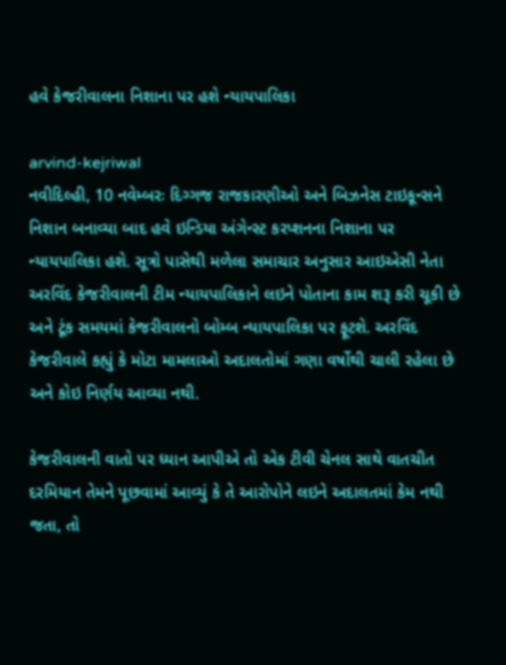હવે કેજરીવાલના નિશાના પર હશે ન્યાયપાલિકા

arvind-kejriwal
નવીદિલ્હી, 10 નવેમ્બરઃ દિગ્ગજ રાજકારણીઓ અને બિઝનેસ ટાઇકૂન્સને નિશાન બનાવ્યા બાદ હવે ઇન્ડિયા અંગેન્સ્ટ કરપ્શનના નિશાના પર ન્યાયપાલિકા હશે. સૂત્રો પાસેથી મળેલા સમાચાર અનુસાર આઇએસી નેતા અરવિંદ કેજરીવાલની ટીમ ન્યાયપાલિકાને લઇને પોતાના કામ શરૂ કરી ચૂકી છે અને ટૂંક સમયમાં કેજરીવાલનો બોમ્બ ન્યાયપાલિકા પર ફૂટશે. અરવિંદ કેજરીવાલે કહ્યું કે મોટા મામલાઓ અદાલતોમાં ગણા વર્ષોથી ચાલી રહેલા છે અને કોઇ નિર્ણય આવ્યા નથી.

કેજરીવાલની વાતો પર ધ્યાન આપીએ તો એક ટીવી ચેનલ સાથે વાતચીત દરમિયાન તેમને પૂછવામાં આવ્યું કે તે આરોપોને લઇને અદાલતમાં કેમ નથી જતા, તો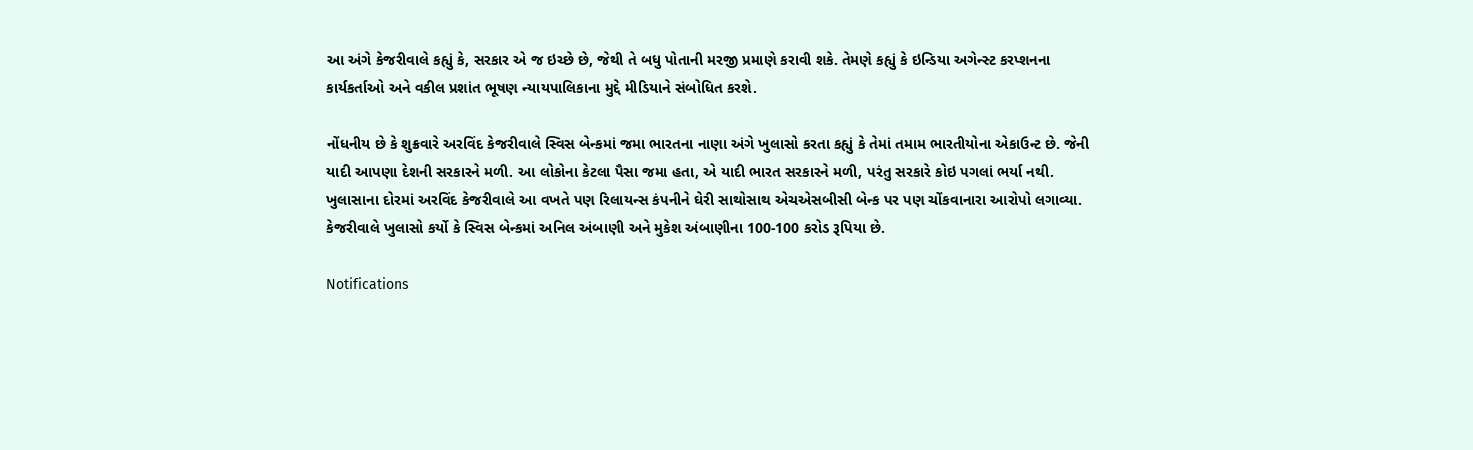આ અંગે કેજરીવાલે કહ્યું કે, સરકાર એ જ ઇચ્છે છે, જેથી તે બધુ પોતાની મરજી પ્રમાણે કરાવી શકે. તેમણે કહ્યું કે ઇન્ડિયા અગેન્સ્ટ કરપ્શનના કાર્યકર્તાઓ અને વકીલ પ્રશાંત ભૂષણ ન્યાયપાલિકાના મુદ્દે મીડિયાને સંબોધિત કરશે.

નોંધનીય છે કે શુક્રવારે અરવિંદ કેજરીવાલે સ્વિસ બેન્કમાં જમા ભારતના નાણા અંગે ખુલાસો કરતા કહ્યું કે તેમાં તમામ ભારતીયોના એકાઉન્ટ છે. જેની યાદી આપણા દેશની સરકારને મળી. આ લોકોના કેટલા પૈસા જમા હતા, એ યાદી ભારત સરકારને મળી, પરંતુ સરકારે કોઇ પગલાં ભર્યા નથી. ખુલાસાના દોરમાં અરવિંદ કેજરીવાલે આ વખતે પણ રિલાયન્સ કંપનીને ઘેરી સાથોસાથ એચએસબીસી બેન્ક પર પણ ચોંકવાનારા આરોપો લગાવ્યા. કેજરીવાલે ખુલાસો કર્યો કે સ્વિસ બેન્કમાં અનિલ અંબાણી અને મુકેશ અંબાણીના 100-100 કરોડ રૂપિયા છે.

Notifications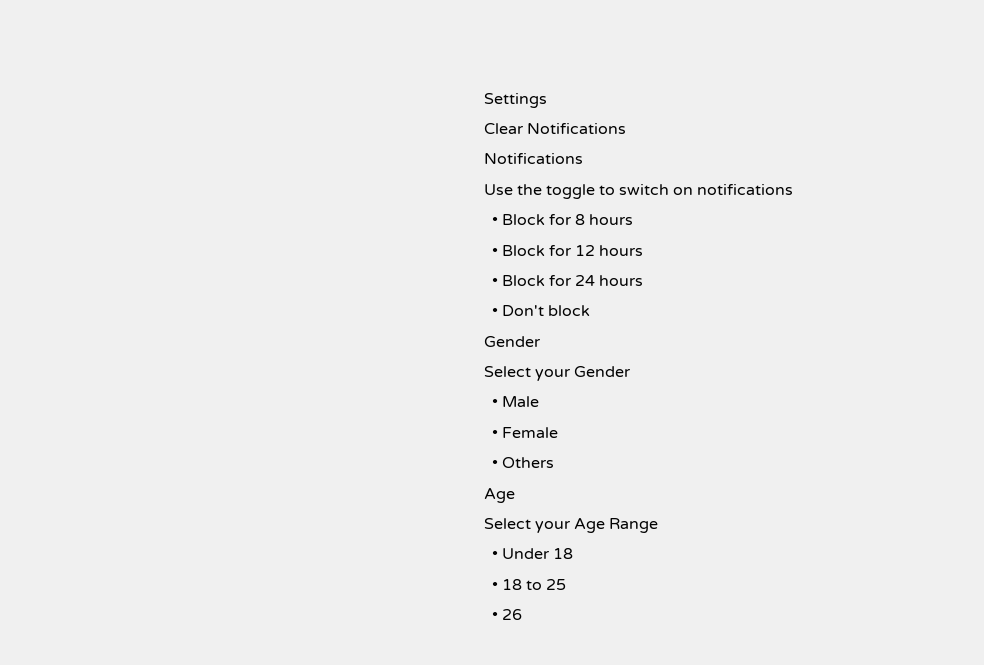Settings
Clear Notifications
Notifications
Use the toggle to switch on notifications
  • Block for 8 hours
  • Block for 12 hours
  • Block for 24 hours
  • Don't block
Gender
Select your Gender
  • Male
  • Female
  • Others
Age
Select your Age Range
  • Under 18
  • 18 to 25
  • 26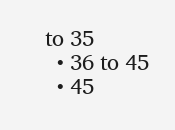to 35
  • 36 to 45
  • 45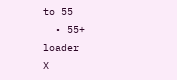to 55
  • 55+
loader
X